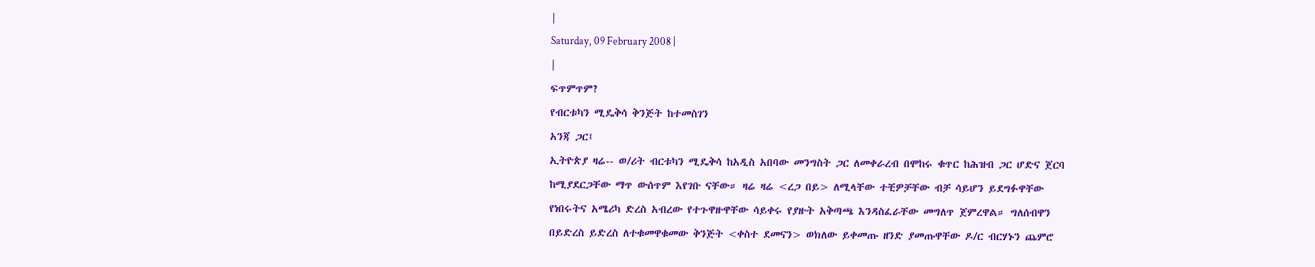|
Saturday, 09 February 2008 |
|
ፍጥምጥም?
የብርቱካን ሚዴቅሳ ቅንጅት ከተመስገን
አንጃ ጋር፤
ኢትዮጵያ ዛሬ-- ወ/ሪት ብርቱካን ሚዴቅሳ ከአዲስ አበባው መንግስት ጋር ለመቀራረብ በሞከሩ ቁጥር ከሕዝብ ጋር ሆድና ጀርባ ከሚያደርጋቸው ማጥ ውሰጥም እየገቡ ናቸው። ዛሬ ዛሬ <ረጋ በይ> ለሚላቸው ተቺዎቻቸው ብቻ ሳይሆን ይደግፉዋቸው የነበሩትና አሜሪካ ድረስ አብረው የተጉዋዙዋቸው ሳይቀሩ የያዙት አቅጣጫ እንዳስፈራቸው መግለጥ ጀምረዋል። ግለሰብዋን በይድረስ ይድረስ ለተቁመዋቁመው ቅንጅት <ቀስተ ደመናን> ወክለው ይቀመጡ ዘንድ ያመጡዋቸው ዶ/ር ብርሃኑን ጨምሮ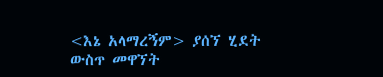<እኔ አላማረኝም> ያሰኘ ሂደት ውስጥ መዋኘት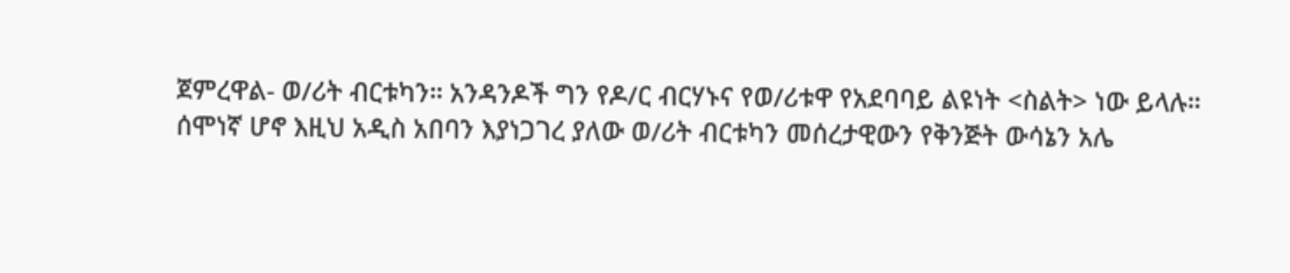ጀምረዋል- ወ/ሪት ብርቱካን። አንዳንዶች ግን የዶ/ር ብርሃኑና የወ/ሪቱዋ የአደባባይ ልዩነት <ስልት> ነው ይላሉ።
ሰሞነኛ ሆኖ እዚህ አዲስ አበባን እያነጋገረ ያለው ወ/ሪት ብርቱካን መሰረታዊውን የቅንጅት ውሳኔን አሌ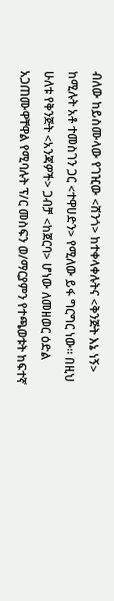ብለው ከይስሙላው የገዢው <ሸንጎ> ከተቀላቀሉትና <ቅንጅት እኔ ነኝ> ከሚሉት አቶ ተመስገን ጋር <ተዋሀድን> የሚለው ይፋ ግርግር ነው። በዚህ ሁለቱ የቅንጅት <አንጃዎች> ጋብቻ <ከጀርባ> ሆነው ለመዘወር ዕድል አጋጠሙዋቸዋል የሚባሉት ፕ/ር መስፍን ወ/ማርያምን የተጫወቱት ከፍተኛ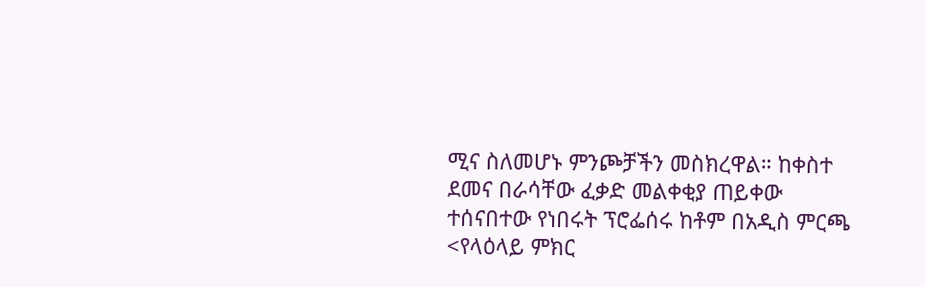ሚና ስለመሆኑ ምንጮቻችን መስክረዋል። ከቀስተ ደመና በራሳቸው ፈቃድ መልቀቂያ ጠይቀው ተሰናበተው የነበሩት ፕሮፌሰሩ ከቶም በአዲስ ምርጫ <የላዕላይ ምክር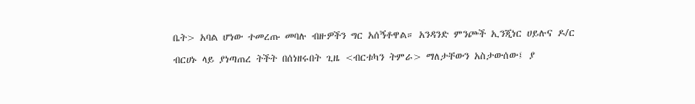ቤት> አባል ሆነው ተመረጡ መባሉ ብዙዎችን ግር አሰኝቶዋል። አንዳንድ ምንጮች ኢንጂነር ሀይሉና ዶ/ር ብርሀኑ ላይ ያነጣጠረ ትችት በሰነዘሩበት ጊዜ <ብርቱካን ትምራ> ማለታቸውን አስታውሰው፤ ያ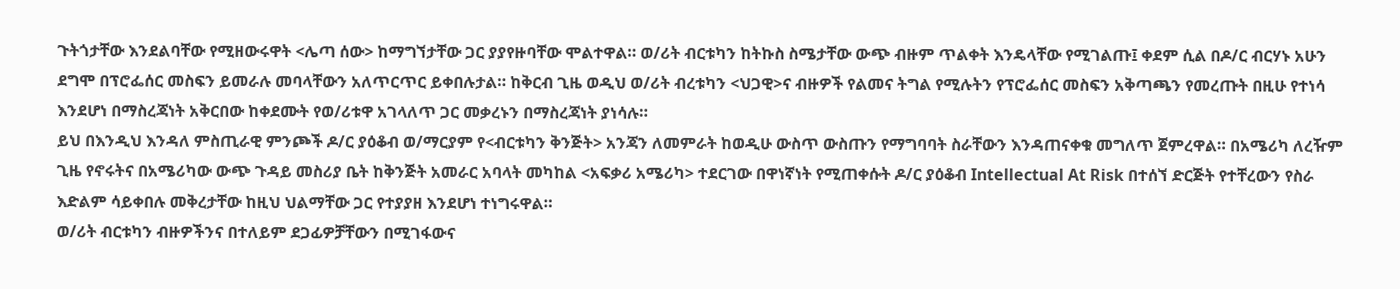ጉትጎታቸው እንደልባቸው የሚዘውሩዋት <ሌጣ ሰው> ከማግኘታቸው ጋር ያያየዙባቸው ሞልተዋል። ወ/ሪት ብርቱካን ከትኩስ ስሜታቸው ውጭ ብዙም ጥልቀት እንዴላቸው የሚገልጡ፤ ቀደም ሲል በዶ/ር ብርሃኑ አሁን ደግሞ በፕሮፌሰር መስፍን ይመራሉ መባላቸውን አለጥርጥር ይቀበሉታል። ከቅርብ ጊዜ ወዲህ ወ/ሪት ብረቱካን <ህጋዊ>ና ብዙዎች የልመና ትግል የሚሉትን የፕሮፌሰር መስፍን አቅጣጫን የመረጡት በዚሁ የተነሳ እንደሆነ በማስረጃነት አቅርበው ከቀደሙት የወ/ሪቱዋ አገላለጥ ጋር መቃረኑን በማስረጃነት ያነሳሉ።
ይህ በእንዲህ እንዳለ ምስጢራዊ ምንጮች ዶ/ር ያዕቆብ ወ/ማርያም የ<ብርቱካን ቅንጅት> አንጃን ለመምራት ከወዲሁ ውስጥ ውስጡን የማግባባት ስራቸውን እንዳጠናቀቁ መግለጥ ጀምረዋል። በአሜሪካ ለረዥም ጊዜ የኖሩትና በአሜሪካው ውጭ ጉዳይ መስሪያ ቤት ከቅንጅት አመራር አባላት መካከል <አፍቃሪ አሜሪካ> ተደርገው በዋነኛነት የሚጠቀሱት ዶ/ር ያዕቆብ Intellectual At Risk በተሰኘ ድርጅት የተቸረውን የስራ እድልም ሳይቀበሉ መቅረታቸው ከዚህ ህልማቸው ጋር የተያያዘ እንደሆነ ተነግሩዋል።
ወ/ሪት ብርቱካን ብዙዎችንና በተለይም ደጋፊዎቻቸውን በሚገፋውና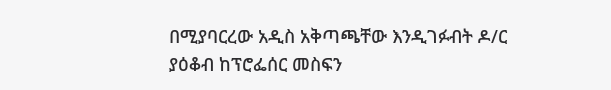በሚያባርረው አዲስ አቅጣጫቸው እንዲገፉብት ዶ/ር ያዕቆብ ከፕሮፌሰር መስፍን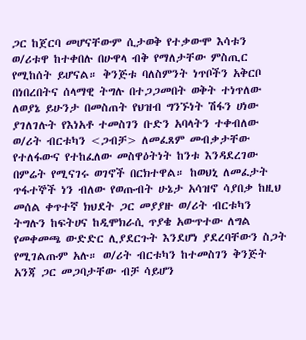ጋር ከጀርባ መሆናቸውም ሲታወቅ የተቃውሞ እሳቱን ወ/ሪቱዋ ከተቀበሉ በሁዋላ ብቅ የማለታቸው ምስጢር የሚከሰት ይሆናል። ቅንጅቱ ባለስምንት ነጥቦችን አቅርቦ በነበረበትና ሰላማዊ ትግሉ በተጋጋመበት ወቅት ተነጥለው ለወያኔ ይሁንታ በመስጠት የህዝብ ግንኙነት ሽፋን ሀነው ያገለገሉት የእነአቶ ተመስገን ቡድን አባላትን ተቀብለው ወ/ሪት ብርቱካን <ጋብቻ> ለመፈጸም መብቃታቸው የተለፋውና የተከፈለው መስዋዕትነት ከንቱ እንዳደረገው በምሬት የሚናገሩ ወገኖች በርክተዋል። ከወህኒ ለመፈታት ጥፋተኞች ነን ብለው የወጡብት ሁኔታ አሳዝኖ ሳያበቃ ከዚህ መሰል ቀጥተኛ ክህደት ጋር መያያዙ ወ/ሪት ብርቱካን ትግሉን ከፍትሀና ከዲሞክራሲ ጥያቄ አውጥተው ለግል የመቀመጫ ውድድር ሊያደርጉት እንደሆነ ያደረባቸውን ስጋት የሚገልጡም አሉ። ወ/ሪት ብርቱካን ከተመስገን ቅንጅት አንጃ ጋር መጋባታቸው ብቻ ሳይሆን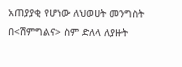አጠያያቂ የሆነው ለህወሀት መንግስት በ<ሽምግልና> ስም ድለላ ለያዙት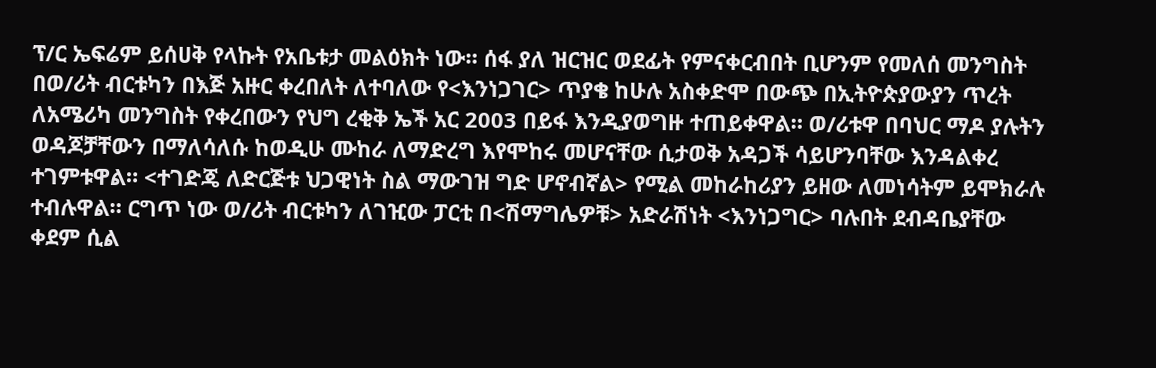ፕ/ር ኤፍሬም ይሰሀቅ የላኩት የአቤቱታ መልዕክት ነው። ሰፋ ያለ ዝርዝር ወደፊት የምናቀርብበት ቢሆንም የመለሰ መንግስት በወ/ሪት ብርቱካን በእጅ አዙር ቀረበለት ለተባለው የ<እንነጋገር> ጥያቄ ከሁሉ አስቀድሞ በውጭ በኢትዮጵያውያን ጥረት ለአሜሪካ መንግስት የቀረበውን የህግ ረቂቅ ኤች አር 2003 በይፋ እንዲያወግዙ ተጠይቀዋል። ወ/ሪቱዋ በባህር ማዶ ያሉትን ወዳጆቻቸውን በማለሳለሱ ከወዲሁ ሙከራ ለማድረግ እየሞከሩ መሆናቸው ሲታወቅ አዳጋች ሳይሆንባቸው እንዳልቀረ ተገምቱዋል። <ተገድጄ ለድርጅቱ ህጋዊነት ስል ማውገዝ ግድ ሆኖብኛል> የሚል መከራከሪያን ይዘው ለመነሳትም ይሞክራሉ ተብሉዋል። ርግጥ ነው ወ/ሪት ብርቱካን ለገዢው ፓርቲ በ<ሽማግሌዎቹ> አድራሽነት <እንነጋግር> ባሉበት ደብዳቤያቸው ቀደም ሲል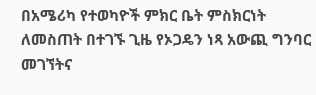በአሜሪካ የተወካዮች ምክር ቤት ምስክርነት ለመስጠት በተገኙ ጊዜ የኦጋዴን ነጻ አውጪ ግንባር መገኘትና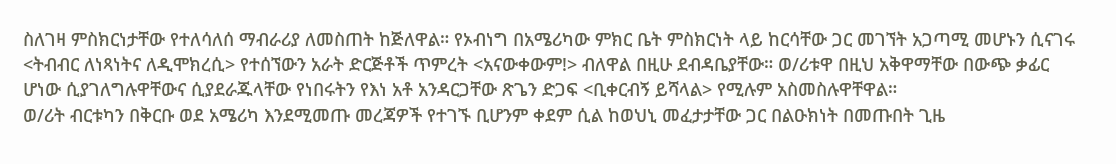ስለገዛ ምስክርነታቸው የተለሳለሰ ማብራሪያ ለመስጠት ከጅለዋል። የኦብነግ በአሜሪካው ምክር ቤት ምስክርነት ላይ ከርሳቸው ጋር መገኘት አጋጣሚ መሆኑን ሲናገሩ <ትብብር ለነጻነትና ለዲሞክረሲ> የተሰኘውን አራት ድርጅቶች ጥምረት <አናውቀውም!> ብለዋል በዚሁ ደብዳቤያቸው። ወ/ሪቱዋ በዚህ አቅዋማቸው በውጭ ቃፊር ሆነው ሲያገለግሉዋቸውና ሲያደራጁላቸው የነበሩትን የእነ አቶ አንዳርጋቸው ጽጌን ድጋፍ <ቢቀርብኝ ይሻላል> የሚሉም አስመስሉዋቸዋል።
ወ/ሪት ብርቱካን በቅርቡ ወደ አሜሪካ እንደሚመጡ መረጃዎች የተገኙ ቢሆንም ቀደም ሲል ከወህኒ መፈታታቸው ጋር በልዑክነት በመጡበት ጊዜ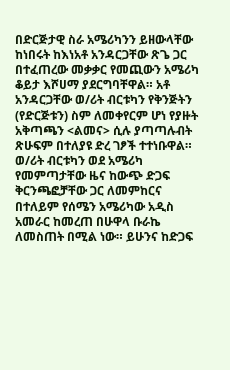በድርጅታዊ ስራ አሜሪካንን ይዘውላቸው ከነበሩት ከእነአቶ አንዳርጋቸው ጽጌ ጋር በተፈጠረው መቃቃር የመጪውን አሜሪካ ቆይታ እሾሀማ ያደርግባቸዋል። አቶ አንዳርጋቸው ወ/ሪት ብርቱካን የቅንጅትን (የድርጅቱን) ስም ለመቀየርም ሆነ የያዙት አቅጣጫን <ልመና> ሲሉ ያጣጣሉብት ጽሁፍም በተለያዩ ድረ ገፆች ተተነቡዋል።
ወ/ሪት ብርቱካን ወደ አሜሪካ የመምጣታቸው ዜና ከውጭ ድጋፍ ቅርንጫፎቻቸው ጋር ለመምከርና በተለይም የሰሜን አሜሪካው አዲስ አመራር ከመረጠ በሁዋላ ቡራኬ ለመስጠት በሚል ነው። ይሁንና ከድጋፍ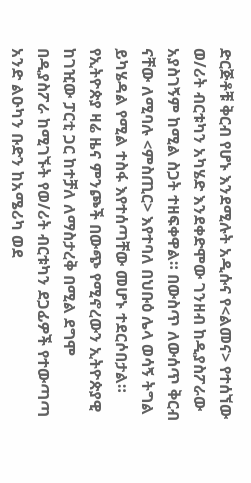ድርጅቶቹ ቅርብ የሆኑ እንደሚሉት አዲሱና የ<ልመና> የተሰኘው ወ/ሪት ብርቱካን አካሄድ እንደቀድሞው ገንዘብ ከዲያስፖራው አያስገኝም ከሚል ስጋት ተዘፍቀዋል። በውስጥ ለውሰጥ ቅርብ ናቸው ለሚባሉ <ምስጢር> እየተባለ በህቡዕ ሌላ ወሳኝ ትግል ይካሄዳል የሚል ተስፋ እየተሰጣቸው መሆኑ ተደርሶበታል።
የኢትዮጵያ ዛሬ ዜና ምንጮች በውጭ የሚኖረውን ኢትዮጵያዊ ከገዢው ፓርቲ ጋር ከተቻለ ለማስታረቅ በሚል ደግሞ በዲያስፖራ ከሚገኙት የወ/ሪት ብርቱካን ደጋፊዎች የተውጣጣ አንድ ልዑካን ቡድን ከአሜሪካ ወደ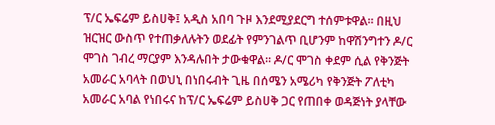ፕ/ር ኤፍሬም ይስሀቅ፤ አዲስ አበባ ጉዞ እንደሚያደርግ ተሰምቱዋል። በዚህ ዝርዝር ውስጥ የተጠቃለሉትን ወደፊት የምንገልጥ ቢሆንም ከዋሽንግተን ዶ/ር ሞገስ ገብረ ማርያም እንዳሉበት ታውቁዋል። ዶ/ር ሞገስ ቀደም ሲል የቅንጅት አመራር አባላት በወህኒ በነበሩብት ጊዜ በሰሜን አሜሪካ የቅንጅት ፖለቲካ አመራር አባል የነበሩና ከፕ/ር ኤፍሬም ይስሀቅ ጋር የጠበቀ ወዳጅነት ያላቸው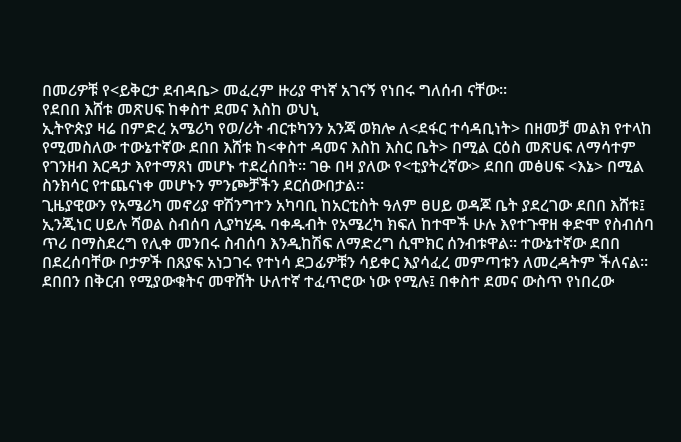በመሪዎቹ የ<ይቅርታ ደብዳቤ> መፈረም ዙሪያ ዋነኛ አገናኝ የነበሩ ግለሰብ ናቸው።
የደበበ እሸቱ መጽሀፍ ከቀስተ ደመና እስከ ወህኒ
ኢትዮጵያ ዛሬ በምድረ አሜሪካ የወ/ሪት ብርቱካንን አንጃ ወክሎ ለ<ደፋር ተሳዳቢነት> በዘመቻ መልክ የተላከ የሚመስለው ተውኔተኛው ደበበ እሸቱ ከ<ቀስተ ዳመና እስከ እስር ቤት> በሚል ርዕስ መጽሀፍ ለማሳተም የገንዘብ እርዳታ እየተማጸነ መሆኑ ተደረሰበት። ገፁ በዛ ያለው የ<ቲያትረኛው> ደበበ መፅሀፍ <እኔ> በሚል ስንክሳር የተጨናነቀ መሆኑን ምንጮቻችን ደርሰውበታል።
ጊዜያዊውን የአሜሪካ መኖሪያ ዋሽንግተን አካባቢ ከአርቲስት ዓለም ፀሀይ ወዳጆ ቤት ያደረገው ደበበ እሸቱ፤ ኢንጂነር ሀይሉ ሻወል ስብሰባ ሊያካሂዱ ባቀዱብት የአሜረካ ክፍለ ከተሞች ሁሉ እየተጉዋዘ ቀድሞ የስብሰባ ጥሪ በማስደረግ የሊቀ መንበሩ ስብሰባ እንዲከሽፍ ለማድረግ ሲሞክር ሰንብቱዋል። ተውኔተኛው ደበበ በደረሰባቸው ቦታዎች በጸያፍ አነጋገሩ የተነሳ ደጋፊዎቹን ሳይቀር እያሳፈረ መምጣቱን ለመረዳትም ችለናል። ደበበን በቅርብ የሚያውቁትና መዋሸት ሁለተኛ ተፈጥሮው ነው የሚሉ፤ በቀስተ ደመና ውስጥ የነበረው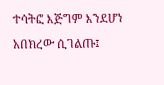ተሳትፎ እጅግም እንደሆነ አበክረው ሲገልጡ፤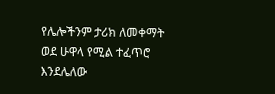የሌሎችንም ታሪክ ለመቀማት ወደ ሁዋላ የሚል ተፈጥሮ እንደሌለው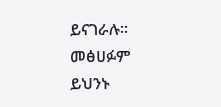ይናገራሉ። መፅሀፉም ይህንኑ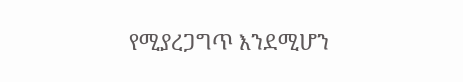የሚያረጋግጥ እንደሚሆን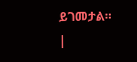ይገመታል።
|